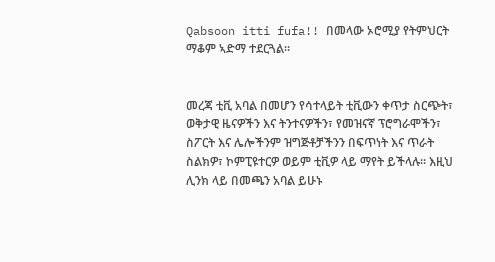Qabsoon itti fufa!! በመላው ኦሮሚያ የትምህርት ማቆም ኣድማ ተደርጓል።


መረጃ ቲቪ አባል በመሆን የሳተላይት ቲቪውን ቀጥታ ስርጭት፣ ወቅታዊ ዜናዎችን እና ትንተናዎችን፣ የመዝናኛ ፕሮግራሞችን፣ ስፖርት እና ሌሎችንም ዝግጅቶቻችንን በፍጥነት እና ጥራት ስልክዎ፣ ኮምፒዩተርዎ ወይም ቲቪዎ ላይ ማየት ይችላሉ። እዚህ ሊንክ ላይ በመጫን አባል ይሁኑ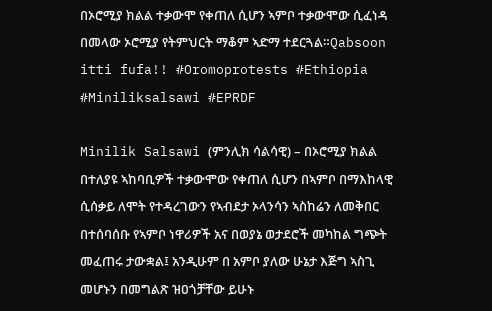በኦሮሚያ ክልል ተቃውሞ የቀጠለ ሲሆን ኣምቦ ተቃውሞው ሲፈነዳ በመላው ኦሮሚያ የትምህርት ማቆም ኣድማ ተደርጓል።Qabsoon itti fufa!! #Oromoprotests #Ethiopia #Miniliksalsawi #EPRDF

Minilik Salsawi (ምንሊክ ሳልሳዊ) – በኦሮሚያ ክልል በተለያዩ ኣከባቢዎች ተቃውሞው የቀጠለ ሲሆን በኣምቦ በማእከላዊ ሲሰቃይ ለሞት የተዳረገውን የኣብደታ ኦላንሳን ኣስከሬን ለመቅበር በተሰባሰቡ የኣምቦ ነዋሪዎች አና በወያኔ ወታደሮች መካከል ግጭት መፈጠሩ ታውቋል፤ አንዲሁም በ አምቦ ያለው ሁኔታ እጅግ ኣስጊ መሆኑን በመግልጽ ዝዐጎቻቸው ይሁኑ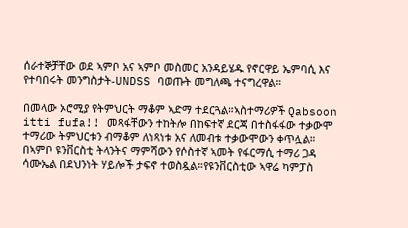ሰራተኞቻቸው ወደ ኣምቦ አና ኣምቦ መስመር አንዳይሄዱ የኖርዋይ ኤምባሲ እና የተባበሩት መንግስታት-UNDSS ባወጡት መግለጫ ተናግረዋል።

በመላው ኦሮሚያ የትምህርት ማቆም ኣድማ ተደርጓል።ኣስተማሪዎች Qabsoon itti fufa!! መጻፋቸውን ተከትሎ በከፍተኛ ደርጃ በተስፋፋው ተቃውሞ ተማሪው ትምህርቱን ብማቆም ለነጻነቱ አና ለመብቱ ተቃውሞውን ቀጥሏል። በኣምቦ ዩንቨርስቲ ትላንትና ማምሻውን የሶስተኛ ኣመት የፋርማሲ ተማሪ ጋዳ ሳሙኤል በደህንነት ሃይሎች ታፍኖ ተወስዷል።የዩንቨርስቲው ኣዋሬ ካምፓስ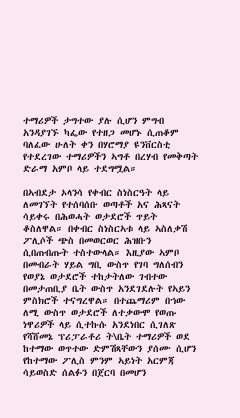ተማሪዎች ታግተው ያሉ ሲሆን ምግብ አንዳያገኙ ካፌው የተዘጋ መሆኑ ሲጠቆም ባለፈው ሁለት ቀን በሃሮማያ ዩንቨርስቲ የተደረገው ተማሪዎችን ኣግቶ በረሃብ የመቅጣት ድራማ አምቦ ላይ ተደግሟል።

በኣብደታ ኦላንሳ የቀብር ስነስርዓት ላይ ለመገኘት የተሰባሰቡ ወጣቶች አና ሕጻናት ሳይቀሩ በሕወሓት ወታደሮች ጥይት ቆስለዋል። በቀብር ስነስርኣቱ ላይ ኣስለቃሽ ፖሊሶች ጭስ በመወርወር ሕዝቡን ሲበጠብጡት ተስተውላል። እዚያው ኣምቦ በመብራት ሃይል ግቢ ውስጥ የገባ ግለሰብን የወያኔ ወታደሮች ተከታትለው ገብተው በመታጠቢያ ቤት ውስጥ አንደገደሉት የኣይን ምስክሮች ተናግረዋል። በተጨማሪም በኀው ለሚ ውስጥ ወታደሮች ለተቃውሞ የወጡ ነዋሪዎች ላይ ሲተኩሱ አንደነበር ሲገለጽ የሻሸመኔ ፕሪፓራቶሪ ት\ቤት ተማሪዎች ወደ ከተማው ወጥተው ድምሽጻቸውን ያሰሙ ሲሆን የከተማው ፖሊስ ምንም ኣይነት አርምጃ ሳይወስድ ሰልፉን በጀርባ በመሆን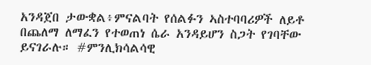አንዳጀበ ታውቋል፥ምናልባት የሰልፉን ኣስተባባሪዎች ለይቶ በጨለማ ለማፈን የተወጠነ ሴራ አንዳይሆን ስጋት የገባቸው ይናገራሉ። #ምንሊክሳልሳዊ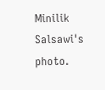Minilik Salsawi's photo.